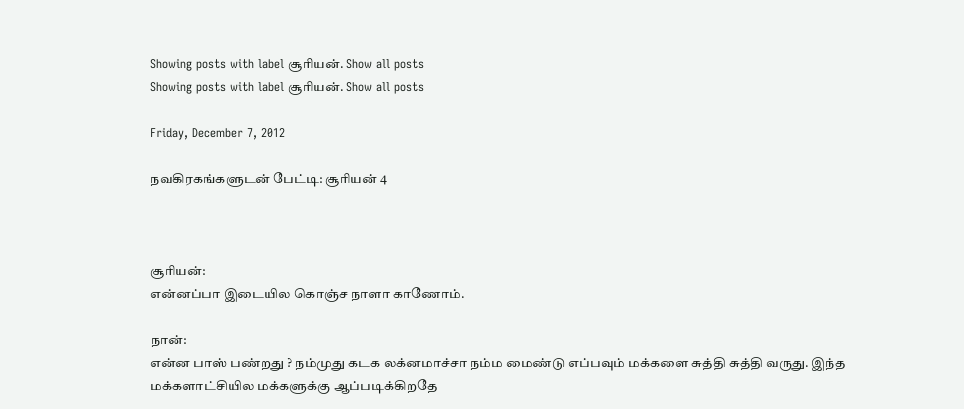Showing posts with label சூரியன். Show all posts
Showing posts with label சூரியன். Show all posts

Friday, December 7, 2012

நவகிரகங்களுடன் பேட்டி: சூரியன் 4



சூரியன்:
என்னப்பா இடையில கொஞ்ச நாளா காணோம்.

நான்:
என்ன பாஸ் பண்றது ? நம்முது கடக லக்னமாச்சா நம்ம மைண்டு எப்பவும் மக்களை சுத்தி சுத்தி வருது. இந்த மக்களாட்சியில மக்களுக்கு ஆப்படிக்கிறதே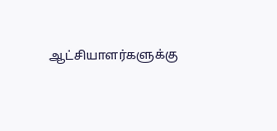ஆட்சியாளர்களுக்கு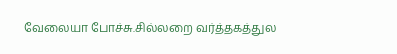வேலையா போச்சு.சில்லறை வர்த்தகத்துல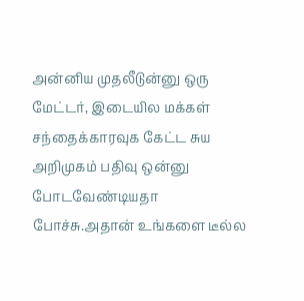அன்னிய முதலீடுன்னு ஒரு மேட்டர், இடையில மக்கள் சந்தைக்காரவுக கேட்ட சுய அறிமுகம் பதிவு ஒன்னு போடவேண்டியதா போச்சு.அதான் உங்களை டீல்ல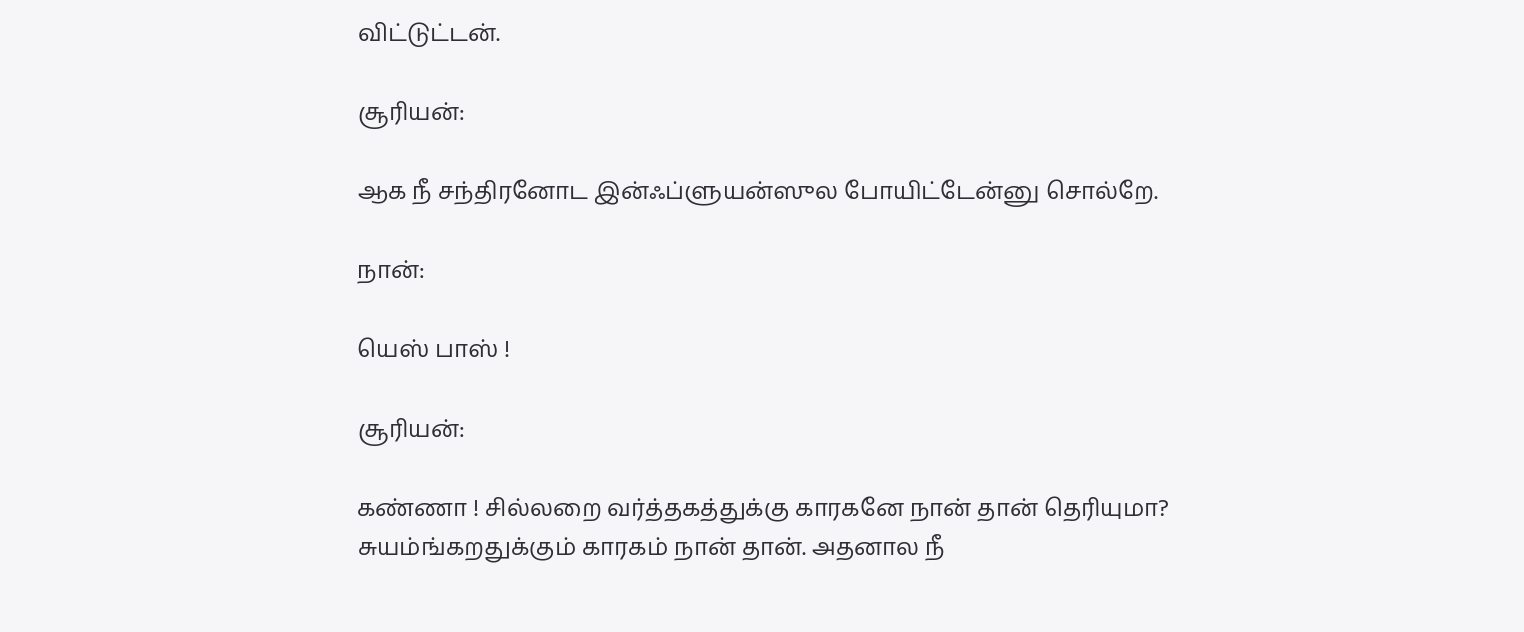விட்டுட்டன்.

சூரியன்:

ஆக நீ சந்திரனோட இன்ஃப்ளுயன்ஸுல போயிட்டேன்னு சொல்றே.

நான்:

யெஸ் பாஸ் !

சூரியன்:

கண்ணா ! சில்லறை வர்த்தகத்துக்கு காரகனே நான் தான் தெரியுமா? சுயம்ங்கறதுக்கும் காரகம் நான் தான். அதனால நீ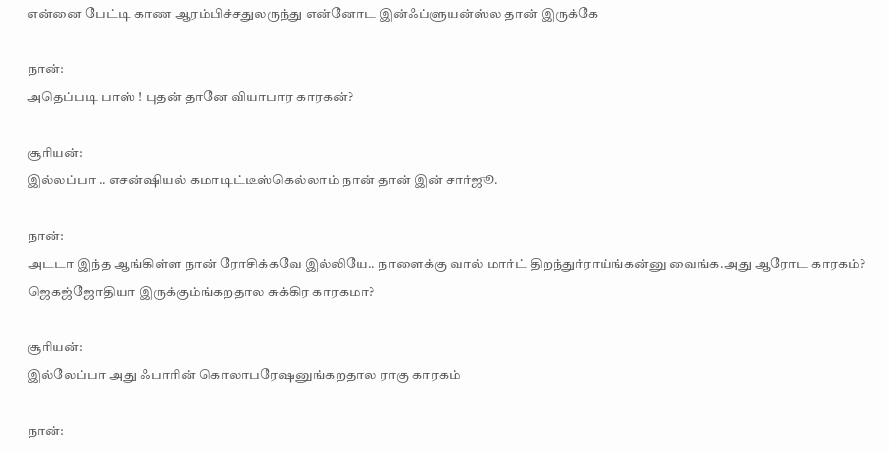என்னை பேட்டி காண ஆரம்பிச்சதுலருந்து என்னோட இன்ஃப்ளுயன்ஸ்ல தான் இருக்கே

நான்:
அதெப்படி பாஸ் ! புதன் தானே வியாபார காரகன்?

சூரியன்:
இல்லப்பா .. எசன்ஷியல் கமாடிட்டீஸ்கெல்லாம் நான் தான் இன் சார்ஜூ.

நான்:
அடடா இந்த ஆங்கிள்ள நான் ரோசிக்கவே இல்லியே.. நாளைக்கு வால் மார்ட் திறந்துர்ராய்ங்கன்னு வைங்க.அது ஆரோட காரகம்? ஜெகஜ்ஜோதியா இருக்கும்ங்கறதால சுக்கிர காரகமா?

சூரியன்:
இல்லேப்பா அது ஃபாரின் கொலாபரேஷனுங்கறதால ராகு காரகம்

நான்: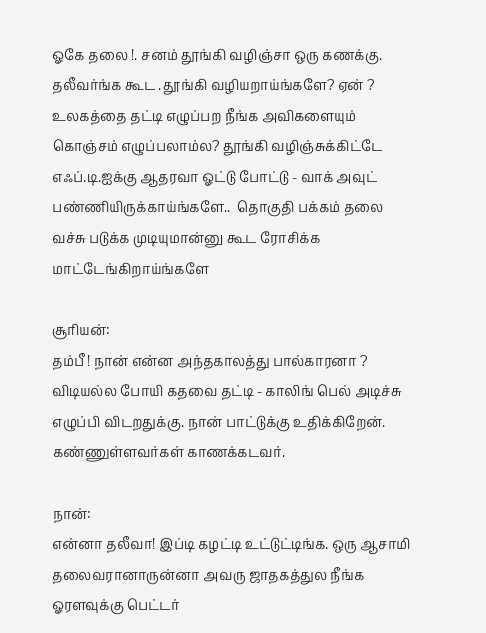ஓகே தலை !. சனம் தூங்கி வழிஞ்சா ஒரு கணக்கு. தலீவர்ங்க கூட .தூங்கி வழியறாய்ங்களே? ஏன் ? உலகத்தை தட்டி எழுப்பற நீங்க அவிகளையும் கொஞ்சம் எழுப்பலாம்ல? தூங்கி வழிஞ்சுக்கிட்டே எஃப்.டி.ஐக்கு ஆதரவா ஓட்டு போட்டு - வாக் அவுட் பண்ணியிருக்காய்ங்களே..  தொகுதி பக்கம் தலை வச்சு படுக்க முடியுமான்னு கூட ரோசிக்க மாட்டேங்கிறாய்ங்களே

சூரியன்:
தம்பீ ! நான் என்ன அந்தகாலத்து பால்காரனா ? விடியல்ல போயி கதவை தட்டி - காலிங் பெல் அடிச்சு எழுப்பி விடறதுக்கு. நான் பாட்டுக்கு உதிக்கிறேன். கண்ணுள்ளவர்கள் காணக்கடவர்.

நான்:
என்னா தலீவா! இப்டி கழட்டி உட்டுட்டிங்க. ஒரு ஆசாமி தலைவரானாருன்னா அவரு ஜாதகத்துல நீங்க ஓரளவுக்கு பெட்டர்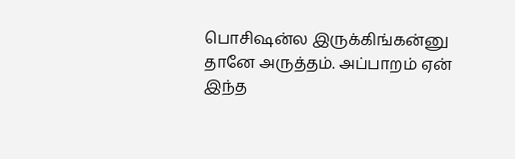பொசிஷன்ல இருக்கிங்கன்னு தானே அருத்தம். அப்பாறம் ஏன் இந்த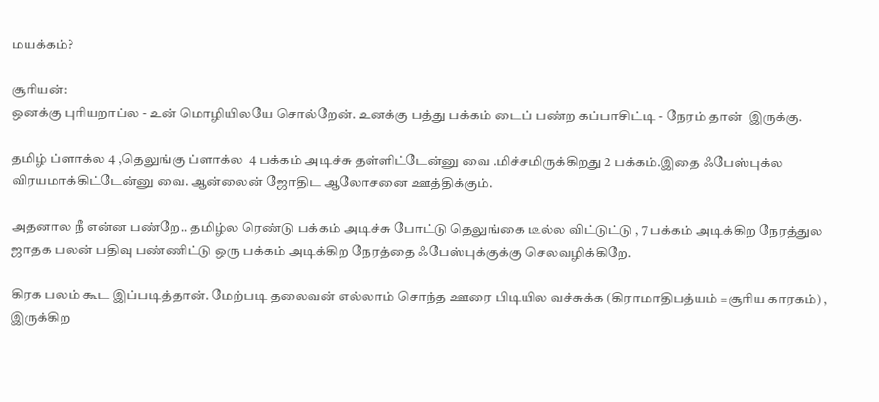மயக்கம்?

சூரியன்:
ஒனக்கு புரியறாப்ல - உன் மொழியிலயே சொல்றேன். உனக்கு பத்து பக்கம் டைப் பண்ற கப்பாசிட்டி - நேரம் தான்  இருக்கு.

தமிழ் ப்ளாக்ல 4 ,தெலுங்கு ப்ளாக்ல  4 பக்கம் அடிச்சு தள்ளிட்டேன்னு வை .மிச்சமிருக்கிறது 2 பக்கம்.இதை ஃபேஸ்புக்ல விரயமாக்கிட்டேன்னு வை. ஆன்லைன் ஜோதிட ஆலோசனை ஊத்திக்கும்.

அதனால நீ என்ன பண்றே.. தமிழ்ல ரெண்டு பக்கம் அடிச்சு போட்டு தெலுங்கை டீல்ல விட்டுட்டு , 7 பக்கம் அடிக்கிற நேரத்துல ஜாதக பலன் பதிவு பண்ணிட்டு ஒரு பக்கம் அடிக்கிற நேரத்தை ஃபேஸ்புக்குக்கு செலவழிக்கிறே.

கிரக பலம் கூட இப்படித்தான். மேற்படி தலைவன் எல்லாம் சொந்த ஊரை பிடியில வச்சுக்க (கிராமாதிபத்யம் =சூரிய காரகம்) , இருக்கிற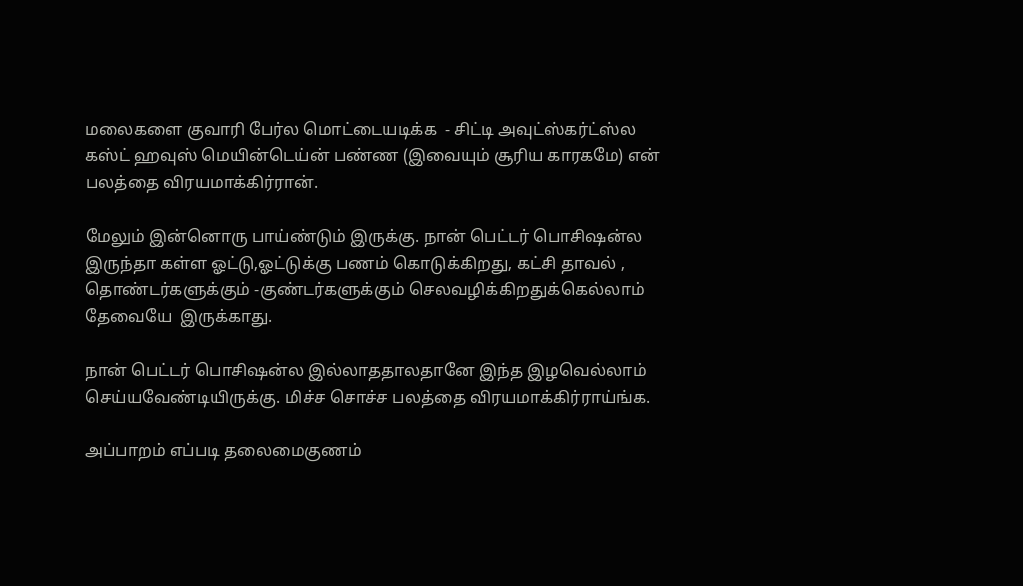மலைகளை குவாரி பேர்ல மொட்டையடிக்க  - சிட்டி அவுட்ஸ்கர்ட்ஸ்ல கஸ்ட் ஹவுஸ் மெயின்டெய்ன் பண்ண (இவையும் சூரிய காரகமே) என் பலத்தை விரயமாக்கிர்ரான்.

மேலும் இன்னொரு பாய்ண்டும் இருக்கு. நான் பெட்டர் பொசிஷன்ல இருந்தா கள்ள ஓட்டு,ஓட்டுக்கு பணம் கொடுக்கிறது, கட்சி தாவல் , தொண்டர்களுக்கும் -குண்டர்களுக்கும் செலவழிக்கிறதுக்கெல்லாம் தேவையே  இருக்காது.

நான் பெட்டர் பொசிஷன்ல இல்லாததாலதானே இந்த இழவெல்லாம் செய்யவேண்டியிருக்கு. மிச்ச சொச்ச பலத்தை விரயமாக்கிர்ராய்ங்க.

அப்பாறம் எப்படி தலைமைகுணம்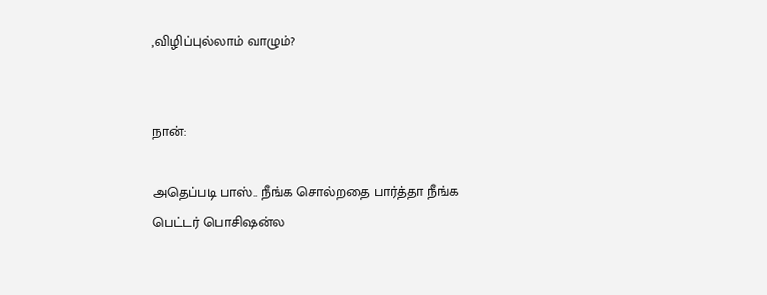,விழிப்புல்லாம் வாழும்?


நான்:

அதெப்படி பாஸ்.. நீங்க சொல்றதை பார்த்தா நீங்க பெட்டர் பொசிஷன்ல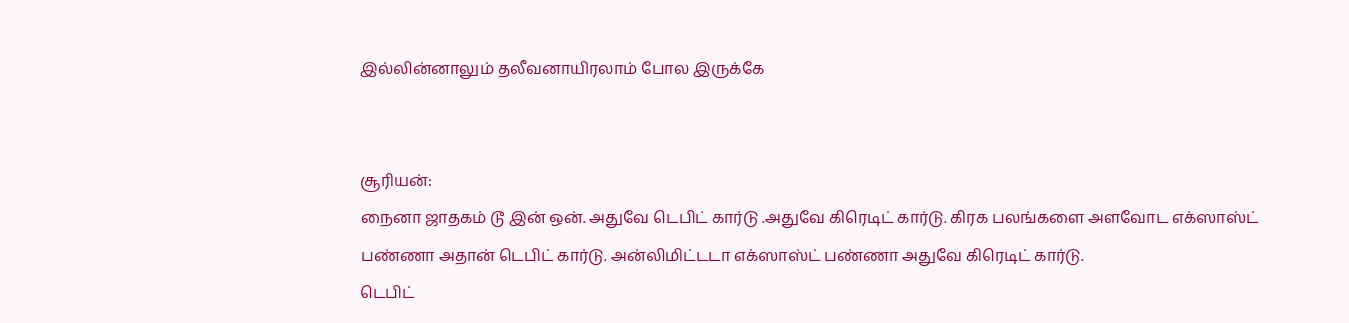இல்லின்னாலும் தலீவனாயிரலாம் போல இருக்கே


சூரியன்:
நைனா ஜாதகம் டூ இன் ஒன். அதுவே டெபிட் கார்டு .அதுவே கிரெடிட் கார்டு. கிரக பலங்களை அளவோட எக்ஸாஸ்ட் பண்ணா அதான் டெபிட் கார்டு. அன்லிமிட்டடா எக்ஸாஸ்ட் பண்ணா அதுவே கிரெடிட் கார்டு.
டெபிட்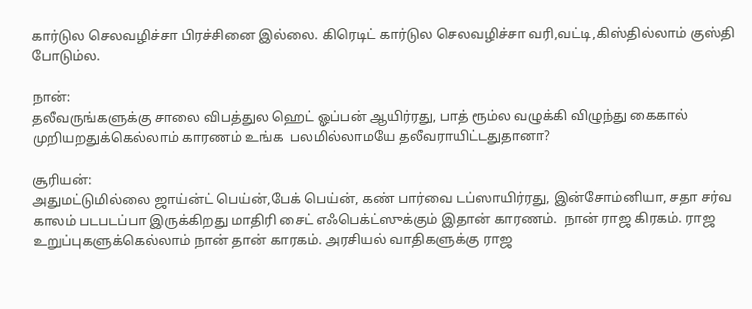கார்டுல செலவழிச்சா பிரச்சினை இல்லை. கிரெடிட் கார்டுல செலவழிச்சா வரி,வட்டி,கிஸ்தில்லாம் குஸ்தி போடும்ல.

நான்:
தலீவருங்களுக்கு சாலை விபத்துல ஹெட் ஓப்பன் ஆயிர்ரது, பாத் ரூம்ல வழுக்கி விழுந்து கைகால் முறியறதுக்கெல்லாம் காரணம் உங்க  பலமில்லாமயே தலீவராயிட்டதுதானா?

சூரியன்:
அதுமட்டுமில்லை ஜாய்ன்ட் பெய்ன்,பேக் பெய்ன், கண் பார்வை டப்ஸாயிர்ரது, இன்சோம்னியா, சதா சர்வ காலம் படபடப்பா இருக்கிறது மாதிரி சைட் எஃபெக்ட்ஸுக்கும் இதான் காரணம்.  நான் ராஜ கிரகம். ராஜ உறுப்புகளுக்கெல்லாம் நான் தான் காரகம். அரசியல் வாதிகளுக்கு ராஜ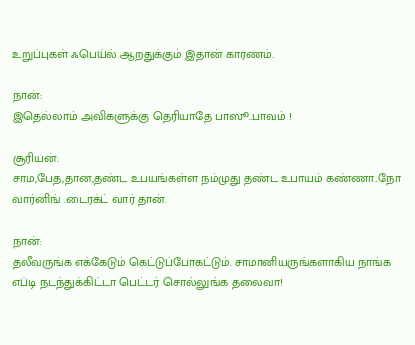உறுப்புகள் ஃபெய்ல் ஆறதுக்கும் இதான் காரணம்.

நான்:
இதெல்லாம் அவிகளுக்கு தெரியாதே பாஸூ..பாவம் !

சூரியன்:
சாம,பேத,தான,தண்ட உபயங்கள்ள நம்முது தண்ட உபாயம் கண்ணா..நோ வார்னிங் .டைரக்ட் வார் தான்.

நான்:
தலீவருங்க எக்கேடும் கெட்டுப்போகட்டும். சாமானியருங்களாகிய நாங்க எப்டி நடந்துக்கிட்டா பெட்டர் சொல்லுங்க தலைவா!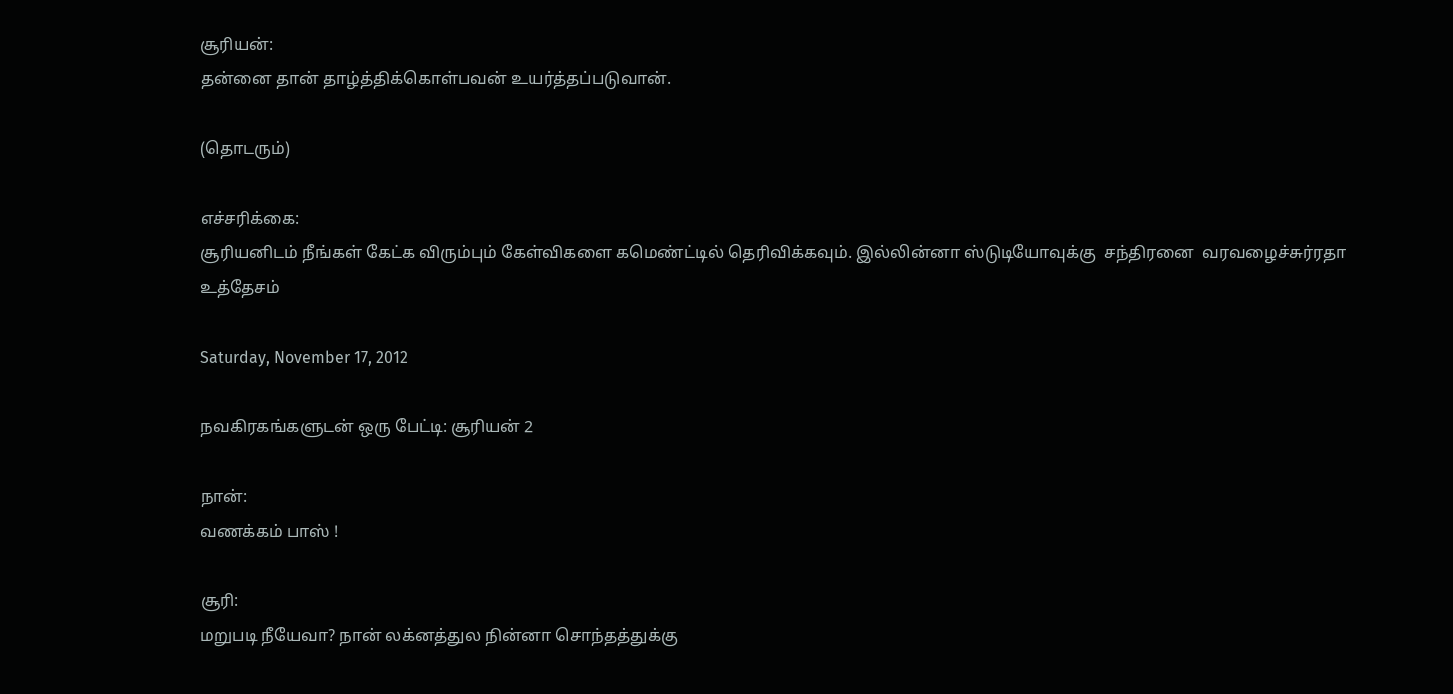சூரியன்:
தன்னை தான் தாழ்த்திக்கொள்பவன் உயர்த்தப்படுவான்.

(தொடரும்)

எச்சரிக்கை:
சூரியனிடம் நீங்கள் கேட்க விரும்பும் கேள்விகளை கமெண்ட்டில் தெரிவிக்கவும். இல்லின்னா ஸ்டுடியோவுக்கு  சந்திரனை  வரவழைச்சுர்ரதா உத்தேசம்

Saturday, November 17, 2012

நவகிரகங்களுடன் ஒரு பேட்டி: சூரியன் 2

நான்:
வணக்கம் பாஸ் !

சூரி:
மறுபடி நீயேவா? நான் லக்னத்துல நின்னா சொந்தத்துக்கு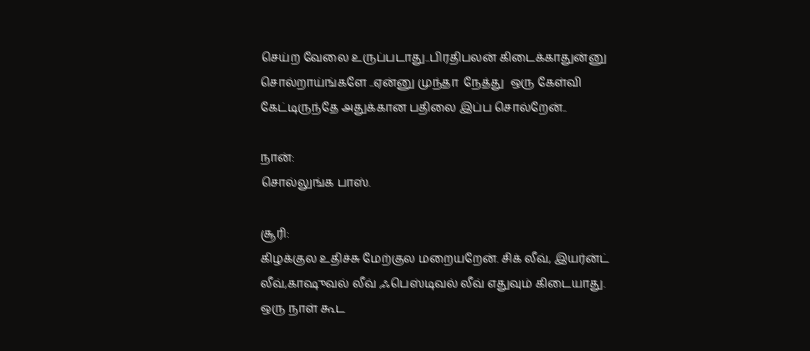செய்ற வேலை உருப்படாது..பிரதிபலன் கிடைக்காதுன்னு சொல்றாய்ங்களே ..ஏன்னு முந்தா  நேத்து  ஒரு கேள்வி கேட்டிருந்தே அதுக்கான பதிலை இப்ப சொல்றேன்..

நான்:
சொல்லுங்க பாஸ்.

சூரி:
கிழக்குல உதிச்சு மேற்குல மறையறேன். சிக் லீவ், இயர்ன்ட் லீவ்,காஷுவல் லீவ் ,ஃபெஸ்டிவல் லீவ் எதுவும் கிடையாது. ஒரு நாள் கூட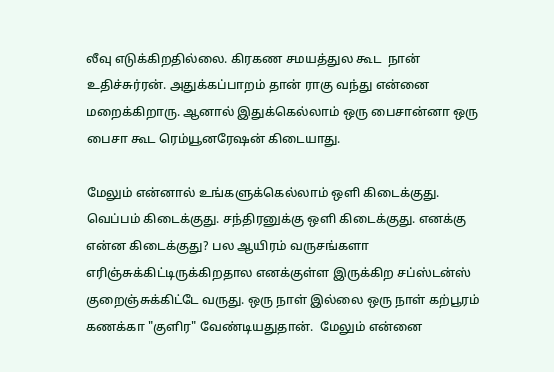லீவு எடுக்கிறதில்லை. கிரகண சமயத்துல கூட  நான் உதிச்சுர்ரன். அதுக்கப்பாறம் தான் ராகு வந்து என்னை மறைக்கிறாரு. ஆனால் இதுக்கெல்லாம் ஒரு பைசான்னா ஒரு பைசா கூட ரெம்யூனரேஷன் கிடையாது.

மேலும் என்னால் உங்களுக்கெல்லாம் ஒளி கிடைக்குது. வெப்பம் கிடைக்குது. சந்திரனுக்கு ஒளி கிடைக்குது. எனக்கு என்ன கிடைக்குது? பல ஆயிரம் வருசங்களா எரிஞ்சுக்கிட்டிருக்கிறதால எனக்குள்ள இருக்கிற சப்ஸ்டன்ஸ் குறைஞ்சுக்கிட்டே வருது. ஒரு நாள் இல்லை ஒரு நாள் கற்பூரம் கணக்கா "குளிர" வேண்டியதுதான்.  மேலும் என்னை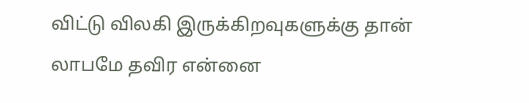விட்டு விலகி இருக்கிறவுகளுக்கு தான் லாபமே தவிர என்னை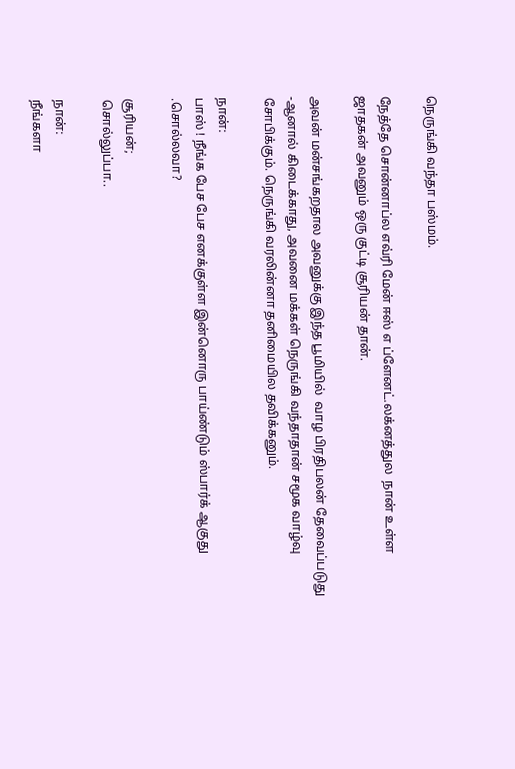நெருங்கி வந்தா பஸ்மம்.

நேத்தே சொன்னாப்ல எவ்ரி மேன் ஈஸ் எ ப்ளேனட்.லக்னத்துல  நான் உள்ள ஜாதகன் அவனும் ஒரு குட்டி சூரியன் தான்.

அவன் மன்சங்கறதால அவனுக்கு இந்த பூமியில்  வாழ பிரதிபலன் தேவைப்படுது -ஆனால் கிடைக்காது, அவனை மக்கள் நெருங்கி வந்தாதான் சமூக வாழ்வு சோபிக்கும். நெருங்கி வரலின்னா தனிமையில தவிக்கனும்.

நான்:
பாஸ் ! நீங்க பேச பேச எனக்குள்ள இன்னொரு பாய்ண்டும் ஸ்பார்க் ஆகுது .சொல்லவா?

சூரியன்;
சொல்லுப்பா..

நான்:
நீங்களா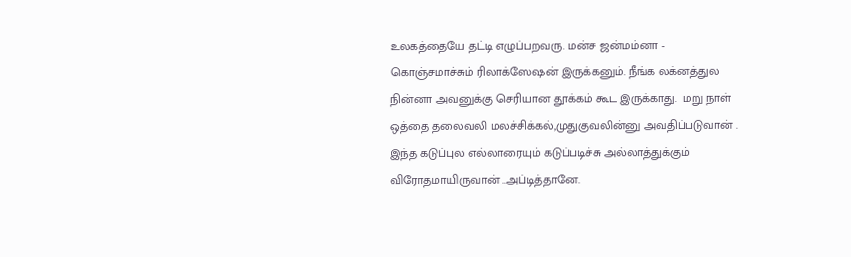உலகத்தையே தட்டி எழுப்பறவரு. மன்ச ஜன்மம்னா - கொஞ்சமாச்சும் ரிலாக்ஸேஷன் இருக்கனும். நீங்க லக்னத்துல நின்னா அவனுக்கு செரியான தூக்கம் கூட இருக்காது.  மறு நாள் ஒத்தை தலைவலி மலச்சிக்கல்,முதுகுவலின்னு அவதிப்படுவான் . இந்த கடுப்புல எல்லாரையும் கடுப்படிச்சு அல்லாத்துக்கும் விரோதமாயிருவான் ..அப்டித்தானே.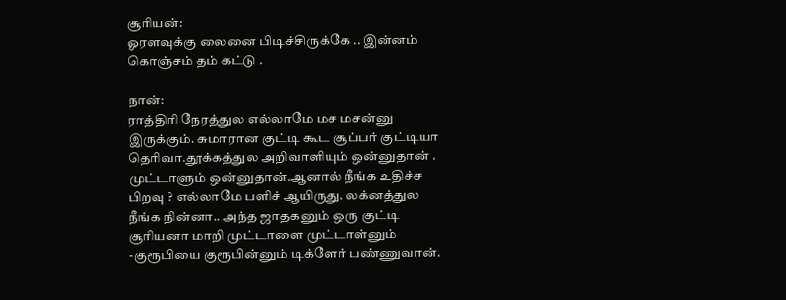சூரியன்:
ஓரளவுக்கு லைனை பிடிச்சிருக்கே .. இன்னம் கொஞ்சம் தம் கட்டு .

நான்:
ராத்திரி நேரத்துல எல்லாமே மச மசன்னு இருக்கும். சுமாரான குட்டி கூட சூப்பர் குட்டியா தெரிவா.தூக்கத்துல அறிவாளியும் ஒன்னுதான் . முட்டாளும் ஒன்னுதான்.ஆனால் நீங்க உதிச்ச பிறவு ? எல்லாமே பளிச் ஆயிருது. லக்னத்துல நீங்க நின்னா.. அந்த ஜாதகனும் ஒரு குட்டி சூரியனா மாறி முட்டாளை முட்டாள்னும் -குரூபியை குரூபின்னும் டிக்ளேர் பண்ணுவான்.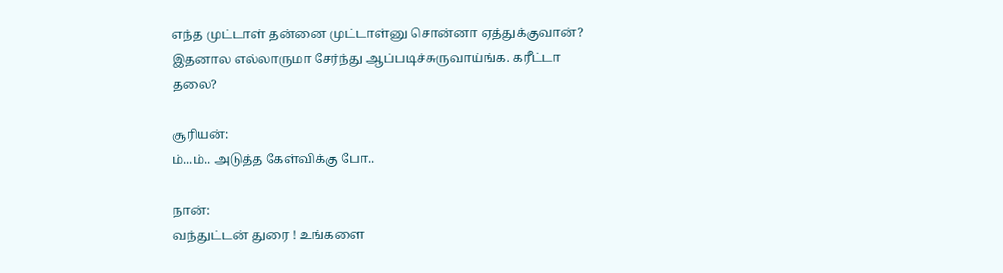எந்த முட்டாள் தன்னை முட்டாள்னு சொன்னா ஏத்துக்குவான்?   இதனால எல்லாருமா சேர்ந்து ஆப்படிச்சுருவாய்ங்க. கரீட்டா தலை?

சூரியன்:
ம்...ம்.. அடுத்த கேள்விக்கு போ..

நான்:
வந்துட்டன் துரை ! உங்களை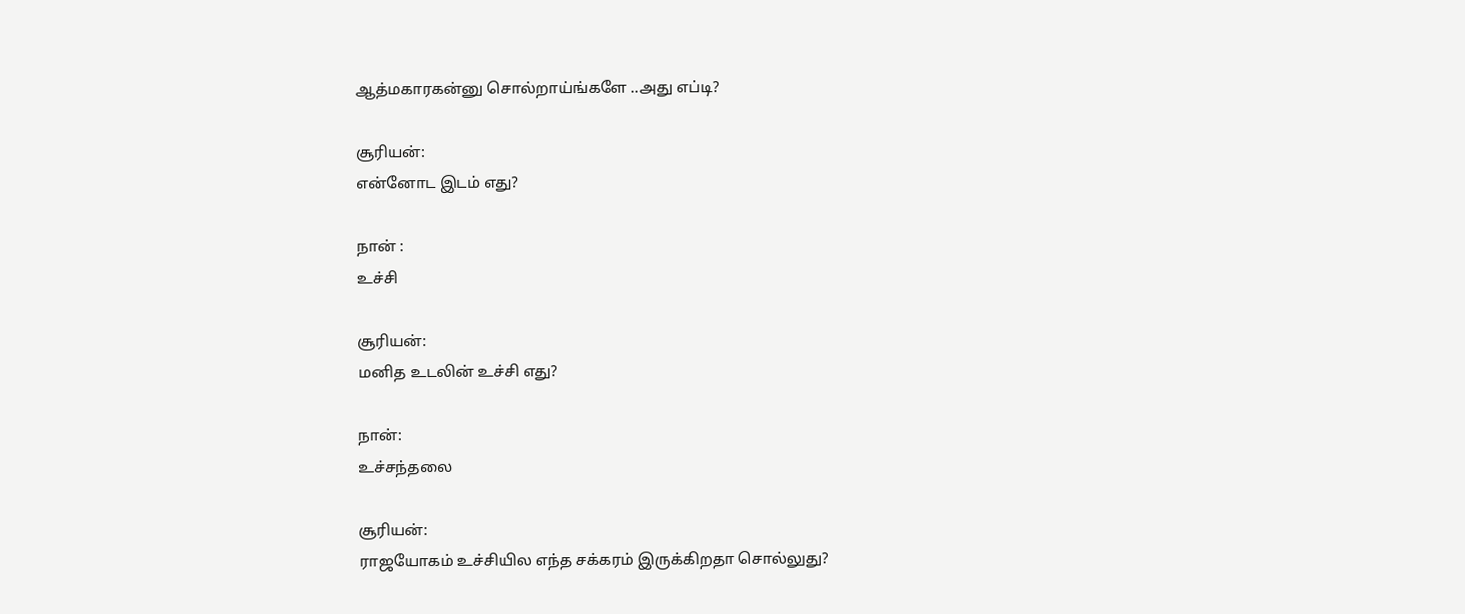ஆத்மகாரகன்னு சொல்றாய்ங்களே ..அது எப்டி?

சூரியன்:
என்னோட இடம் எது?

நான் :
உச்சி

சூரியன்:
மனித உடலின் உச்சி எது?

நான்:
உச்சந்தலை

சூரியன்:
ராஜயோகம் உச்சியில எந்த சக்கரம் இருக்கிறதா சொல்லுது?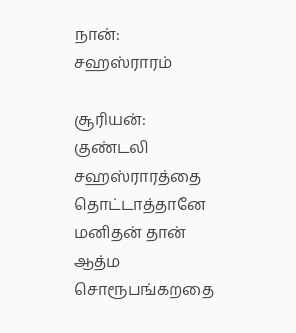நான்:
சஹஸ்ராரம்

சூரியன்:
குண்டலி சஹஸ்ராரத்தை தொட்டாத்தானே மனிதன் தான் ஆத்ம சொரூபங்கறதை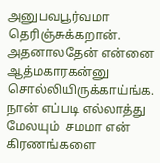அனுபவபூர்வமா தெரிஞ்சுக்கறான். அதனாலதேன் என்னை ஆத்மகாரகன்னு சொல்லியிருக்காய்ங்க.  நான் எப்படி எல்லாத்து மேலயும்  சமமா என் கிரணங்களை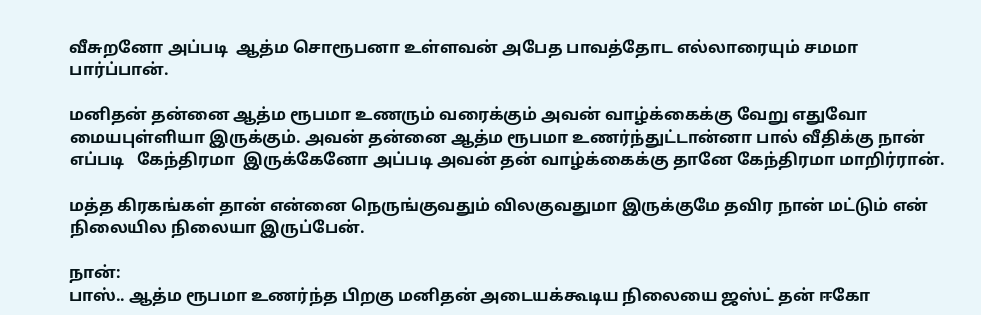வீசுறனோ அப்படி  ஆத்ம சொரூபனா உள்ளவன் அபேத பாவத்தோட எல்லாரையும் சமமா பார்ப்பான்.

மனிதன் தன்னை ஆத்ம ரூபமா உணரும் வரைக்கும் அவன் வாழ்க்கைக்கு வேறு எதுவோ மையபுள்ளியா இருக்கும். அவன் தன்னை ஆத்ம ரூபமா உணர்ந்துட்டான்னா பால் வீதிக்கு நான் எப்படி   கேந்திரமா  இருக்கேனோ அப்படி அவன் தன் வாழ்க்கைக்கு தானே கேந்திரமா மாறிர்ரான்.

மத்த கிரகங்கள் தான் என்னை நெருங்குவதும் விலகுவதுமா இருக்குமே தவிர நான் மட்டும் என் நிலையில நிலையா இருப்பேன்.

நான்:
பாஸ்.. ஆத்ம ரூபமா உணர்ந்த பிறகு மனிதன் அடையக்கூடிய நிலையை ஜஸ்ட் தன் ஈகோ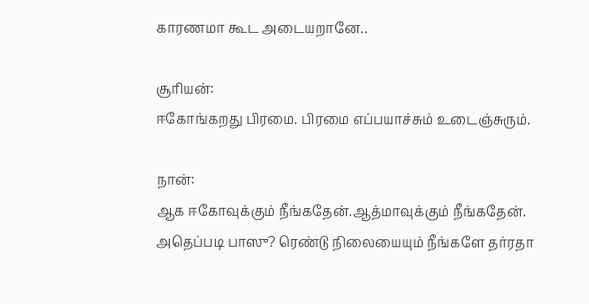காரணமா கூட அடையறானே..

சூரியன்:
ஈகோங்கறது பிரமை. பிரமை எப்பயாச்சும் உடைஞ்சுரும்.

நான்:
ஆக ஈகோவுக்கும் நீங்கதேன்.ஆத்மாவுக்கும் நீங்கதேன். அதெப்படி பாஸு? ரெண்டு நிலையையும் நீங்களே தர்ரதா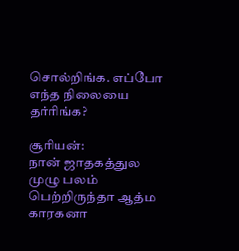சொல்றிங்க. எப்போ எந்த நிலையை தர்ரிங்க?

சூரியன்:
நான் ஜாதகத்துல முழு பலம் பெற்றிருந்தா ஆத்ம காரகனா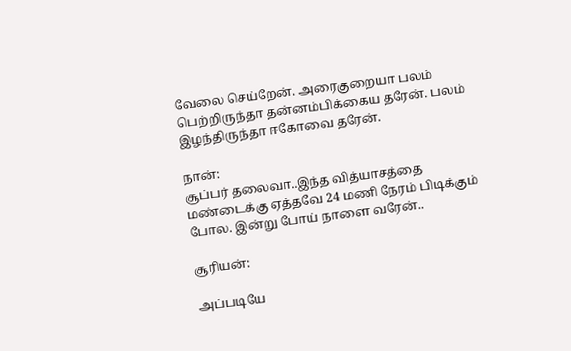வேலை செய்றேன். அரைகுறையா பலம் பெற்றிருந்தா தன்னம்பிக்கைய தரேன். பலம் இழந்திருந்தா ஈகோவை தரேன்.

நான்:
சூப்பர் தலைவா..இந்த வித்யாசத்தை மண்டைக்கு ஏத்தவே 24 மணி நேரம் பிடிக்கும் போல. இன்று போய் நாளை வரேன்..

சூரியன்:

அப்படியே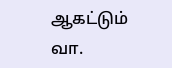ஆகட்டும் வா.